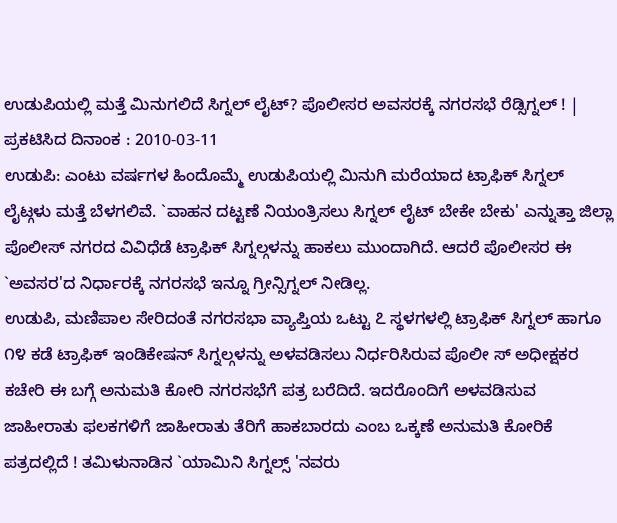ಉಡುಪಿಯಲ್ಲಿ ಮತ್ತೆ ಮಿನುಗಲಿದೆ ಸಿಗ್ನಲ್ ಲೈಟ್? ಪೊಲೀಸರ ಅವಸರಕ್ಕೆ ನಗರಸಭೆ ರೆಡ್ಸಿಗ್ನಲ್ ! |
ಪ್ರಕಟಿಸಿದ ದಿನಾಂಕ : 2010-03-11
ಉಡುಪಿ: ಎಂಟು ವರ್ಷಗಳ ಹಿಂದೊಮ್ಮೆ ಉಡುಪಿಯಲ್ಲಿ ಮಿನುಗಿ ಮರೆಯಾದ ಟ್ರಾಫಿಕ್ ಸಿಗ್ನಲ್ ಲೈಟ್ಗಳು ಮತ್ತೆ ಬೆಳಗಲಿವೆ. `ವಾಹನ ದಟ್ಟಣೆ ನಿಯಂತ್ರಿಸಲು ಸಿಗ್ನಲ್ ಲೈಟ್ ಬೇಕೇ ಬೇಕು' ಎನ್ನುತ್ತಾ ಜಿಲ್ಲಾ ಪೊಲೀಸ್ ನಗರದ ವಿವಿಧೆಡೆ ಟ್ರಾಫಿಕ್ ಸಿಗ್ನಲ್ಗಳನ್ನು ಹಾಕಲು ಮುಂದಾಗಿದೆ. ಆದರೆ ಪೊಲೀಸರ ಈ `ಅವಸರ'ದ ನಿರ್ಧಾರಕ್ಕೆ ನಗರಸಭೆ ಇನ್ನೂ ಗ್ರೀನ್ಸಿಗ್ನಲ್ ನೀಡಿಲ್ಲ.
ಉಡುಪಿ, ಮಣಿಪಾಲ ಸೇರಿದಂತೆ ನಗರಸಭಾ ವ್ಯಾಪ್ತಿಯ ಒಟ್ಟು ೭ ಸ್ಥಳಗಳಲ್ಲಿ ಟ್ರಾಫಿಕ್ ಸಿಗ್ನಲ್ ಹಾಗೂ ೧೪ ಕಡೆ ಟ್ರಾಫಿಕ್ ಇಂಡಿಕೇಷನ್ ಸಿಗ್ನಲ್ಗಳನ್ನು ಅಳವಡಿಸಲು ನಿರ್ಧರಿಸಿರುವ ಪೊಲೀ ಸ್ ಅಧೀಕ್ಷಕರ ಕಚೇರಿ ಈ ಬಗ್ಗೆ ಅನುಮತಿ ಕೋರಿ ನಗರಸಭೆಗೆ ಪತ್ರ ಬರೆದಿದೆ. ಇದರೊಂದಿಗೆ ಅಳವಡಿಸುವ ಜಾಹೀರಾತು ಫಲಕಗಳಿಗೆ ಜಾಹೀರಾತು ತೆರಿಗೆ ಹಾಕಬಾರದು ಎಂಬ ಒಕ್ಕಣೆ ಅನುಮತಿ ಕೋರಿಕೆ ಪತ್ರದಲ್ಲಿದೆ ! ತಮಿಳುನಾಡಿನ `ಯಾಮಿನಿ ಸಿಗ್ನಲ್ಸ್ 'ನವರು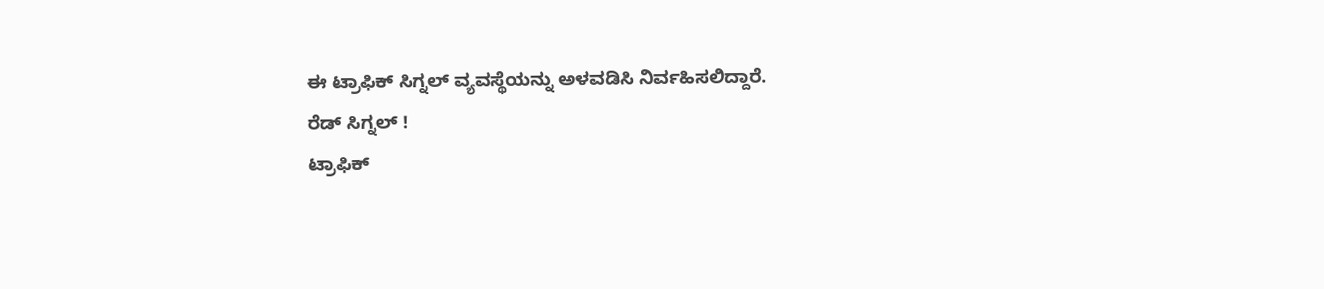ಈ ಟ್ರಾಫಿಕ್ ಸಿಗ್ನಲ್ ವ್ಯವಸ್ಥೆಯನ್ನು ಅಳವಡಿಸಿ ನಿರ್ವಹಿಸಲಿದ್ದಾರೆ.
ರೆಡ್ ಸಿಗ್ನಲ್ !
ಟ್ರಾಫಿಕ್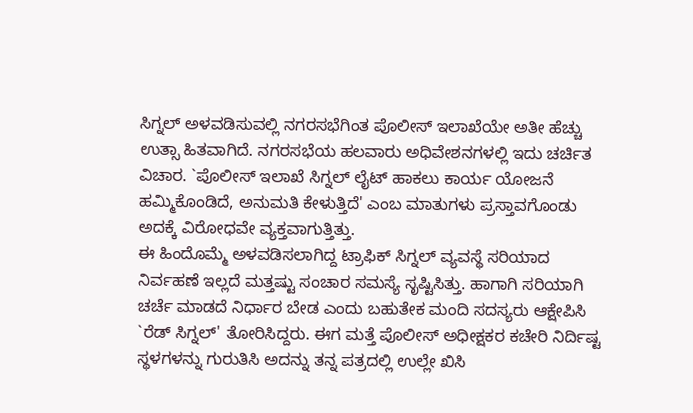ಸಿಗ್ನಲ್ ಅಳವಡಿಸುವಲ್ಲಿ ನಗರಸಭೆಗಿಂತ ಪೊಲೀಸ್ ಇಲಾಖೆಯೇ ಅತೀ ಹೆಚ್ಚು ಉತ್ಸಾ ಹಿತವಾಗಿದೆ. ನಗರಸಭೆಯ ಹಲವಾರು ಅಧಿವೇಶನಗಳಲ್ಲಿ ಇದು ಚರ್ಚಿತ ವಿಚಾರ. `ಪೊಲೀಸ್ ಇಲಾಖೆ ಸಿಗ್ನಲ್ ಲೈಟ್ ಹಾಕಲು ಕಾರ್ಯ ಯೋಜನೆ ಹಮ್ಮಿಕೊಂಡಿದೆ, ಅನುಮತಿ ಕೇಳುತ್ತಿದೆ' ಎಂಬ ಮಾತುಗಳು ಪ್ರಸ್ತಾವಗೊಂಡು ಅದಕ್ಕೆ ವಿರೋಧವೇ ವ್ಯಕ್ತವಾಗುತ್ತಿತ್ತು.
ಈ ಹಿಂದೊಮ್ಮೆ ಅಳವಡಿಸಲಾಗಿದ್ದ ಟ್ರಾಫಿಕ್ ಸಿಗ್ನಲ್ ವ್ಯವಸ್ಥೆ ಸರಿಯಾದ ನಿರ್ವಹಣೆ ಇಲ್ಲದೆ ಮತ್ತಷ್ಟು ಸಂಚಾರ ಸಮಸ್ಯೆ ಸೃಷ್ಟಿಸಿತ್ತು. ಹಾಗಾಗಿ ಸರಿಯಾಗಿ ಚರ್ಚೆ ಮಾಡದೆ ನಿರ್ಧಾರ ಬೇಡ ಎಂದು ಬಹುತೇಕ ಮಂದಿ ಸದಸ್ಯರು ಆಕ್ಷೇಪಿಸಿ `ರೆಡ್ ಸಿಗ್ನಲ್' ತೋರಿಸಿದ್ದರು. ಈಗ ಮತ್ತೆ ಪೊಲೀಸ್ ಅಧೀಕ್ಷಕರ ಕಚೇರಿ ನಿರ್ದಿಷ್ಟ ಸ್ಥಳಗಳನ್ನು ಗುರುತಿಸಿ ಅದನ್ನು ತನ್ನ ಪತ್ರದಲ್ಲಿ ಉಲ್ಲೇ ಖಿಸಿ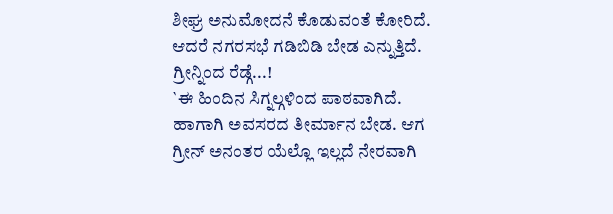ಶೀಘ್ರ ಅನುಮೋದನೆ ಕೊಡುವಂತೆ ಕೋರಿದೆ. ಆದರೆ ನಗರಸಭೆ ಗಡಿಬಿಡಿ ಬೇಡ ಎನ್ನುತ್ತಿದೆ.
ಗ್ರೀನ್ನಿಂದ ರೆಡ್ಗೆ...!
`ಈ ಹಿಂದಿನ ಸಿಗ್ನಲ್ಗಳಿಂದ ಪಾಠವಾಗಿದೆ. ಹಾಗಾಗಿ ಅವಸರದ ತೀರ್ಮಾನ ಬೇಡ. ಆಗ ಗ್ರೀನ್ ಅನಂತರ ಯೆಲ್ಲೊ ಇಲ್ಲದೆ ನೇರವಾಗಿ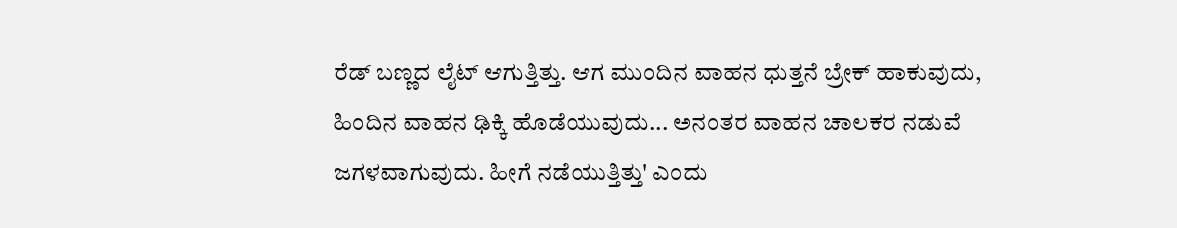ರೆಡ್ ಬಣ್ಣದ ಲೈಟ್ ಆಗುತ್ತಿತ್ತು. ಆಗ ಮುಂದಿನ ವಾಹನ ಧುತ್ತನೆ ಬ್ರೇಕ್ ಹಾಕುವುದು, ಹಿಂದಿನ ವಾಹನ ಢಿಕ್ಕಿ ಹೊಡೆಯುವುದು... ಅನಂತರ ವಾಹನ ಚಾಲಕರ ನಡುವೆ ಜಗಳವಾಗುವುದು. ಹೀಗೆ ನಡೆಯುತ್ತಿತ್ತು' ಎಂದು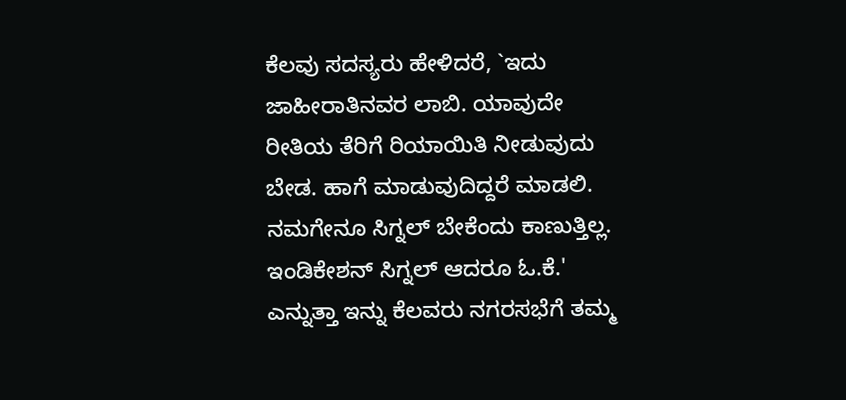ಕೆಲವು ಸದಸ್ಯರು ಹೇಳಿದರೆ, `ಇದು ಜಾಹೀರಾತಿನವರ ಲಾಬಿ. ಯಾವುದೇ ರೀತಿಯ ತೆರಿಗೆ ರಿಯಾಯಿತಿ ನೀಡುವುದು ಬೇಡ. ಹಾಗೆ ಮಾಡುವುದಿದ್ದರೆ ಮಾಡಲಿ. ನಮಗೇನೂ ಸಿಗ್ನಲ್ ಬೇಕೆಂದು ಕಾಣುತ್ತಿಲ್ಲ. ಇಂಡಿಕೇಶನ್ ಸಿಗ್ನಲ್ ಆದರೂ ಓ.ಕೆ.' ಎನ್ನುತ್ತಾ ಇನ್ನು ಕೆಲವರು ನಗರಸಭೆಗೆ ತಮ್ಮ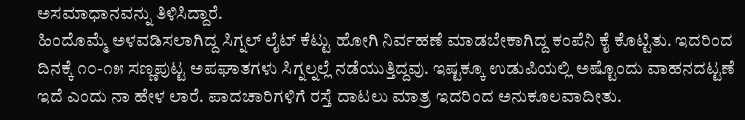ಅಸಮಾಧಾನವನ್ನು ತಿಳಿಸಿದ್ದಾರೆ.
ಹಿಂದೊಮ್ಮೆ ಅಳವಡಿಸಲಾಗಿದ್ದ ಸಿಗ್ನಲ್ ಲೈಟ್ ಕೆಟ್ಟು ಹೋಗಿ ನಿರ್ವಹಣೆ ಮಾಡಬೇಕಾಗಿದ್ದ ಕಂಪೆನಿ ಕೈ ಕೊಟ್ಟಿತು. ಇದರಿಂದ ದಿನಕ್ಕೆ ೧೦-೧೫ ಸಣ್ಣಪುಟ್ಟ ಅಪಘಾತಗಳು ಸಿಗ್ನಲ್ನಲ್ಲೆ ನಡೆಯುತ್ತಿದ್ದವು. ಇಷ್ಟಕ್ಕೂ ಉಡುಪಿಯಲ್ಲಿ ಅಷ್ಟೊಂದು ವಾಹನದಟ್ಟಣೆ ಇದೆ ಎಂದು ನಾ ಹೇಳ ಲಾರೆ. ಪಾದಚಾರಿಗಳಿಗೆ ರಸ್ತೆ ದಾಟಲು ಮಾತ್ರ ಇದರಿಂದ ಅನುಕೂಲವಾದೀತು.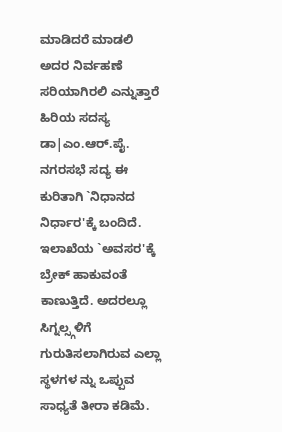ಮಾಡಿದರೆ ಮಾಡಲಿ ಅದರ ನಿರ್ವಹಣೆ ಸರಿಯಾಗಿರಲಿ ಎನ್ನುತ್ತಾರೆ ಹಿರಿಯ ಸದಸ್ಯ ಡಾ|ಎಂ.ಆರ್.ಪೈ.
ನಗರಸಭೆ ಸದ್ಯ ಈ ಕುರಿತಾಗಿ `ನಿಧಾನದ ನಿರ್ಧಾರ'ಕ್ಕೆ ಬಂದಿದೆ. ಇಲಾಖೆಯ `ಅವಸರ'ಕ್ಕೆ ಬ್ರೇಕ್ ಹಾಕುವಂತೆ ಕಾಣುತ್ತಿದೆ. ಅದರಲ್ಲೂ ಸಿಗ್ನಲ್ಸ್ಗಳಿಗೆ ಗುರುತಿಸಲಾಗಿರುವ ಎಲ್ಲಾ ಸ್ಥಳಗಳ ನ್ನು ಒಪ್ಪುವ ಸಾಧ್ಯತೆ ತೀರಾ ಕಡಿಮೆ.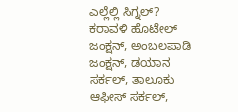ಎಲ್ಲೆಲ್ಲಿ ಸಿಗ್ನಲ್?
ಕರಾವಳಿ ಹೊಟೇಲ್ ಜಂಕ್ಷನ್, ಅಂಬಲಪಾಡಿ ಜಂಕ್ಷನ್, ಡಯಾನ ಸರ್ಕಲ್, ತಾಲೂಕು ಆಫೀಸ್ ಸರ್ಕಲ್,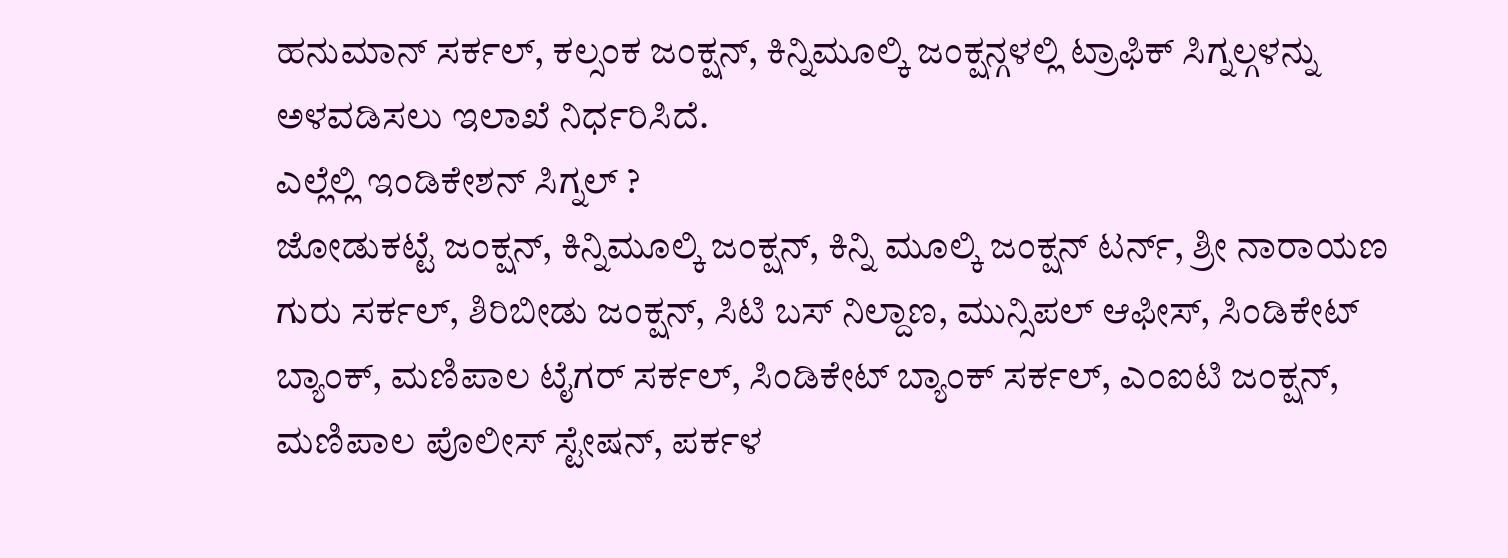ಹನುಮಾನ್ ಸರ್ಕಲ್, ಕಲ್ಸಂಕ ಜಂಕ್ಷನ್, ಕಿನ್ನಿಮೂಲ್ಕಿ ಜಂಕ್ಷನ್ಗಳಲ್ಲಿ ಟ್ರಾಫಿಕ್ ಸಿಗ್ನಲ್ಗಳನ್ನು ಅಳವಡಿಸಲು ಇಲಾಖೆ ನಿರ್ಧರಿಸಿದೆ.
ಎಲ್ಲೆಲ್ಲಿ ಇಂಡಿಕೇಶನ್ ಸಿಗ್ನಲ್ ?
ಜೋಡುಕಟ್ಟೆ ಜಂಕ್ಷನ್, ಕಿನ್ನಿಮೂಲ್ಕಿ ಜಂಕ್ಷನ್, ಕಿನ್ನಿ ಮೂಲ್ಕಿ ಜಂಕ್ಷನ್ ಟರ್ನ್, ಶ್ರೀ ನಾರಾಯಣ ಗುರು ಸರ್ಕಲ್, ಶಿರಿಬೀಡು ಜಂಕ್ಷನ್, ಸಿಟಿ ಬಸ್ ನಿಲ್ದಾಣ, ಮುನ್ಸಿಪಲ್ ಆಫೀಸ್, ಸಿಂಡಿಕೇಟ್ ಬ್ಯಾಂಕ್, ಮಣಿಪಾಲ ಟೈಗರ್ ಸರ್ಕಲ್, ಸಿಂಡಿಕೇಟ್ ಬ್ಯಾಂಕ್ ಸರ್ಕಲ್, ಎಂಐಟಿ ಜಂಕ್ಷನ್, ಮಣಿಪಾಲ ಪೊಲೀಸ್ ಸ್ಟೇಷನ್, ಪರ್ಕಳ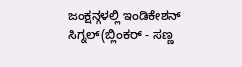ಜಂಕ್ಷನ್ಗಳಲ್ಲಿ ಇಂಡಿಕೇಶನ್ ಸಿಗ್ನಲ್(ಬ್ಲಿಂಕರ್ - ಸಣ್ಣ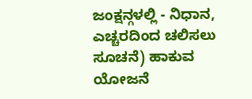ಜಂಕ್ಷನ್ಗಳಲ್ಲಿ - ನಿಧಾನ, ಎಚ್ಚರದಿಂದ ಚಲಿಸಲು ಸೂಚನೆ) ಹಾಕುವ ಯೋಜನೆ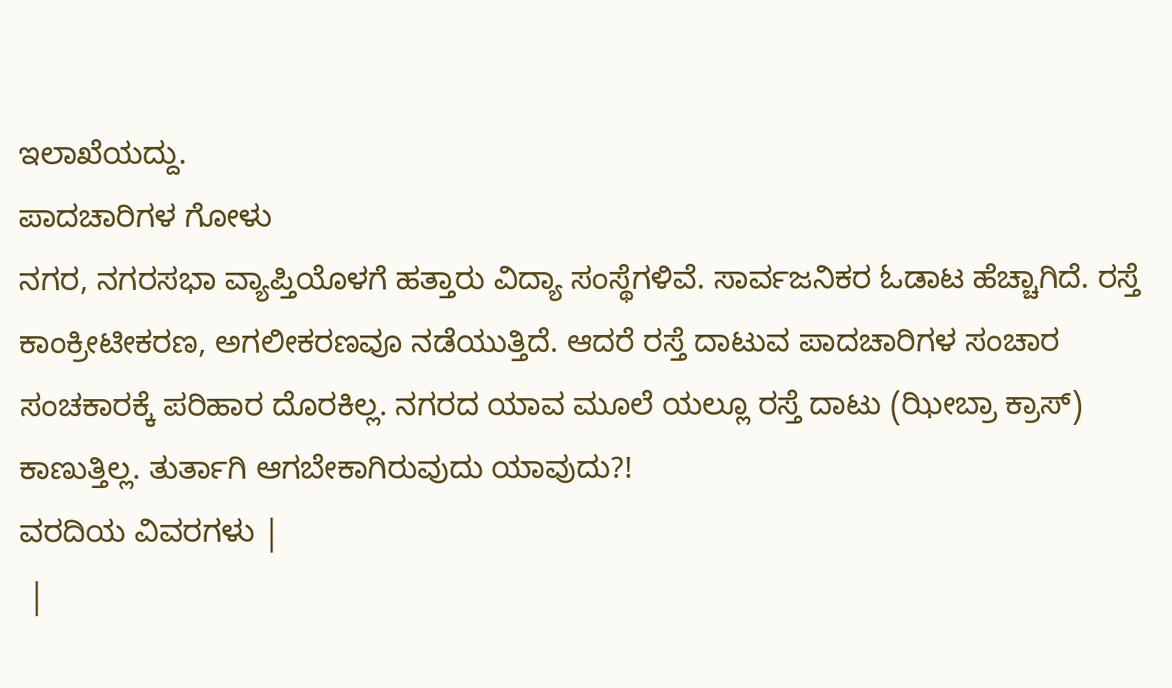ಇಲಾಖೆಯದ್ದು.
ಪಾದಚಾರಿಗಳ ಗೋಳು
ನಗರ, ನಗರಸಭಾ ವ್ಯಾಪ್ತಿಯೊಳಗೆ ಹತ್ತಾರು ವಿದ್ಯಾ ಸಂಸ್ಥೆಗಳಿವೆ. ಸಾರ್ವಜನಿಕರ ಓಡಾಟ ಹೆಚ್ಚಾಗಿದೆ. ರಸ್ತೆ ಕಾಂಕ್ರೀಟೀಕರಣ, ಅಗಲೀಕರಣವೂ ನಡೆಯುತ್ತಿದೆ. ಆದರೆ ರಸ್ತೆ ದಾಟುವ ಪಾದಚಾರಿಗಳ ಸಂಚಾರ ಸಂಚಕಾರಕ್ಕೆ ಪರಿಹಾರ ದೊರಕಿಲ್ಲ. ನಗರದ ಯಾವ ಮೂಲೆ ಯಲ್ಲೂ ರಸ್ತೆ ದಾಟು (ಝೀಬ್ರಾ ಕ್ರಾಸ್) ಕಾಣುತ್ತಿಲ್ಲ. ತುರ್ತಾಗಿ ಆಗಬೇಕಾಗಿರುವುದು ಯಾವುದು?!
ವರದಿಯ ವಿವರಗಳು |
 |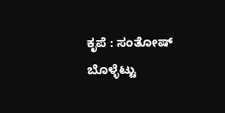ಕೃಪೆ : ಸಂತೋಷ್ ಬೊಳ್ಳೆಟ್ಟು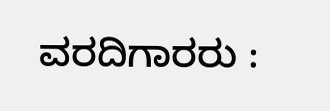ವರದಿಗಾರರು :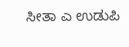ಸೀತಾ ಎ ಉಡುಪಿ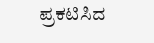ಪ್ರಕಟಿಸಿದ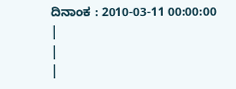ದಿನಾಂಕ : 2010-03-11 00:00:00
|
|
|